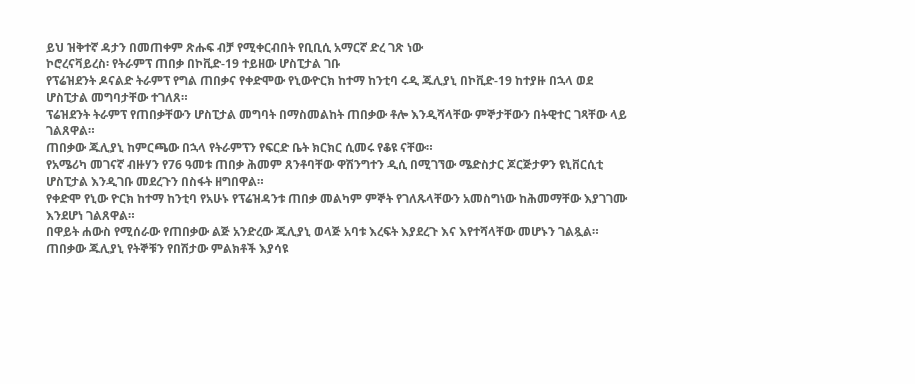ይህ ዝቅተኛ ዳታን በመጠቀም ጽሑፍ ብቻ የሚቀርብበት የቢቢሲ አማርኛ ድረ ገጽ ነው
ኮሮረናቫይረስ፡ የትራምፕ ጠበቃ በኮቪድ-19 ተይዘው ሆስፒታል ገቡ
የፕሬዝደንት ዶናልድ ትራምፕ የግል ጠበቃና የቀድሞው የኒውዮርክ ከተማ ከንቲባ ሩዲ ጁሊያኒ በኮቪድ-19 ከተያዙ በኋላ ወደ ሆስፒታል መግባታቸው ተገለጸ።
ፕሬዝደንት ትራምፕ የጠበቃቸውን ሆስፒታል መግባት በማስመልከት ጠበቃው ቶሎ እንዲሻላቸው ምኞታቸውን በትዊተር ገጻቸው ላይ ገልጸዋል።
ጠበቃው ጁሊያኒ ከምርጫው በኋላ የትራምፕን የፍርድ ቤት ክርክር ሲመሩ የቆዩ ናቸው።
የአሜሪካ መገናኛ ብዙሃን የ76 ዓመቱ ጠበቃ ሕመም ጸንቶባቸው ዋሽንግተን ዲሲ በሚገኘው ሜድስታር ጆርጅታዎን ዩኒቨርሲቲ ሆስፒታል እንዲገቡ መደረጉን በስፋት ዘግበዋል።
የቀድሞ የኒው ዮርክ ከተማ ከንቲባ የአሁኑ የፕሬዝዳንቱ ጠበቃ መልካም ምኞት የገለጹላቸውን አመስግነው ከሕመማቸው እያገገሙ እንደሆነ ገልጸዋል።
በዋይት ሐውስ የሚሰራው የጠበቃው ልጅ አንድረው ጁሊያኒ ወላጅ አባቱ እረፍት እያደረጉ እና እየተሻላቸው መሆኑን ገልጿል። ጠበቃው ጁሊያኒ የትኞቹን የበሽታው ምልክቶች እያሳዩ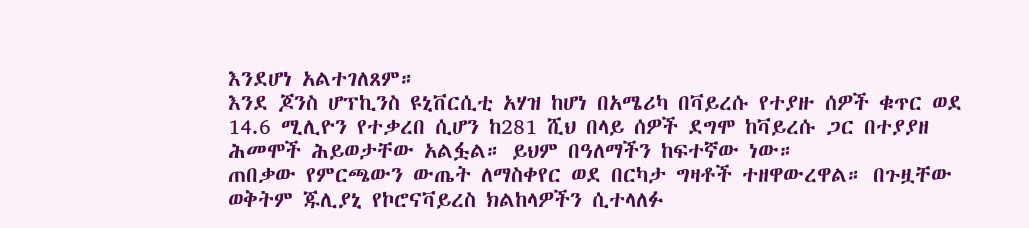እንደሆነ አልተገለጸም።
እንደ ጆንስ ሆፕኪንስ ዩኒቨርሲቲ አሃዝ ከሆነ በአሜሪካ በቫይረሱ የተያዙ ሰዎች ቁጥር ወደ 14.6 ሚሊዮን የተቃረበ ሲሆን ከ281 ሺህ በላይ ሰዎች ደግሞ ከቫይረሱ ጋር በተያያዘ ሕመሞች ሕይወታቸው አልፏል። ይህም በዓለማችን ከፍተኛው ነው።
ጠበቃው የምርጫውን ውጤት ለማስቀየር ወደ በርካታ ግዛቶች ተዘዋውረዋል። በጉዟቸው ወቅትም ጁሊያኒ የኮሮናቫይረስ ክልከላዎችን ሲተላለፉ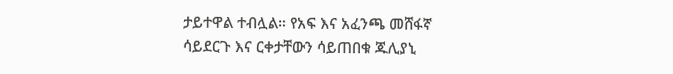ታይተዋል ተብሏል። የአፍ እና አፈንጫ መሸፋኛ ሳይደርጉ እና ርቀታቸውን ሳይጠበቁ ጁሊያኒ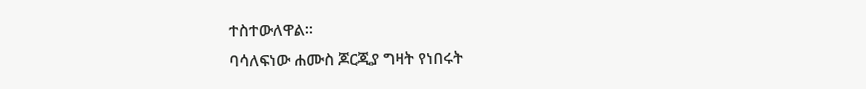ተስተውለዋል።
ባሳለፍነው ሐሙስ ጆርጂያ ግዛት የነበሩት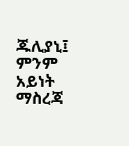ጁሊያኒ፤ ምንም አይነት ማስረጃ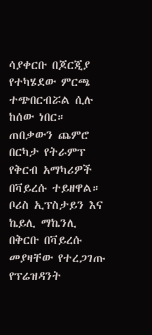ሳያቀርቡ በጆርጂያ የተካሄደው ምርጫ ተጭበርብሯል ሲሉ ከሰው ነበር። ጠበቃውን ጨምሮ በርካታ የትራምፕ የቅርብ አማካሪዎች በቫይረሱ ተይዘዋል።
ቦሪስ ኢፕስታይን እና ኬይሊ ማኬንሊ በቅርቡ በቫይረሱ መያዛቸው የተረጋገጡ የፕሬዝዳንት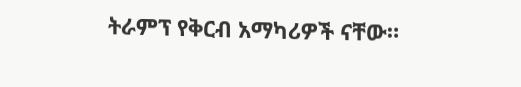ትራምፕ የቅርብ አማካሪዎች ናቸው።